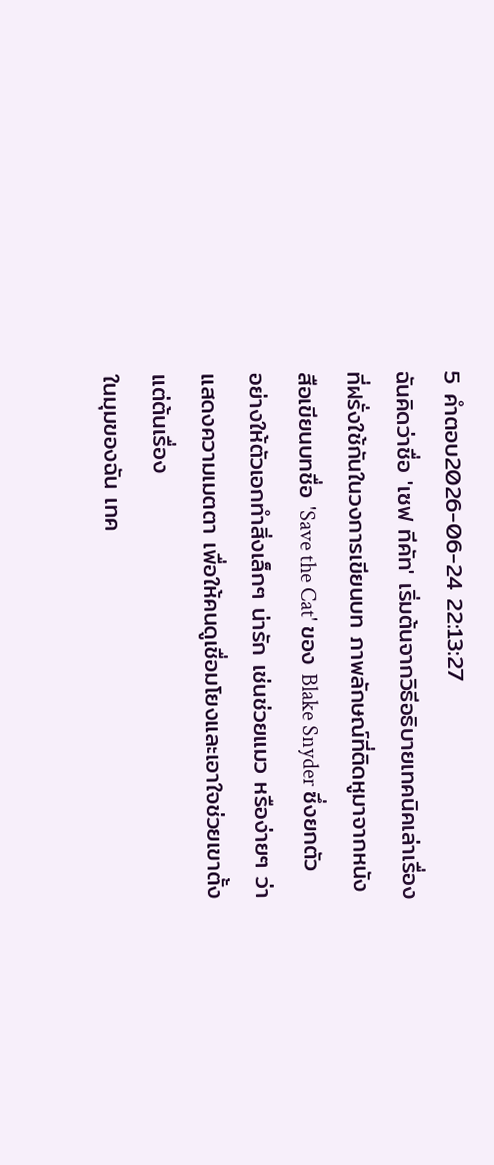5 คำตอบ2026-06-24 22:13:27
ฉันคิดว่าชื่อ 'เซฟ ทีคัท' เริ่มต้นจากวิธีอธิบายเทคนิคเล่าเรื่องที่ฝรั่งใช้กันในวงการเขียนบท ภาพลักษณ์ที่ติดหูมาจากหนังสือเขียนบทชื่อ 'Save the Cat' ของ Blake Snyder ซึ่งยกตัวอย่างให้ตัวเอกทำสิ่งเล็กๆ น่ารัก เช่นช่วยแมว หรือง่ายๆ ว่าแสดงความเมตตา เพื่อให้คนดูเชื่อมโยงและเอาใจช่วยเขาตั้งแต่ต้นเรื่อง
ในมุมของฉัน เทค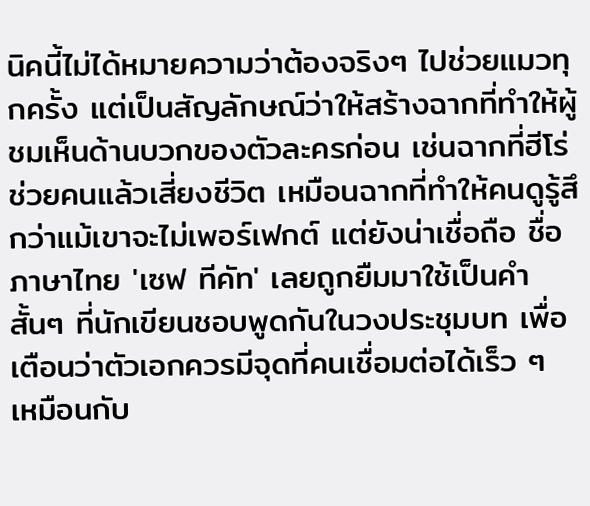นิคนี้ไม่ได้หมายความว่าต้องจริงๆ ไปช่วยแมวทุกครั้ง แต่เป็นสัญลักษณ์ว่าให้สร้างฉากที่ทำให้ผู้ชมเห็นด้านบวกของตัวละครก่อน เช่นฉากที่ฮีโร่ช่วยคนแล้วเสี่ยงชีวิต เหมือนฉากที่ทำให้คนดูรู้สึกว่าแม้เขาจะไม่เพอร์เฟกต์ แต่ยังน่าเชื่อถือ ชื่อภาษาไทย 'เซฟ ทีคัท' เลยถูกยืมมาใช้เป็นคำสั้นๆ ที่นักเขียนชอบพูดกันในวงประชุมบท เพื่อเตือนว่าตัวเอกควรมีจุดที่คนเชื่อมต่อได้เร็ว ๆ เหมือนกับ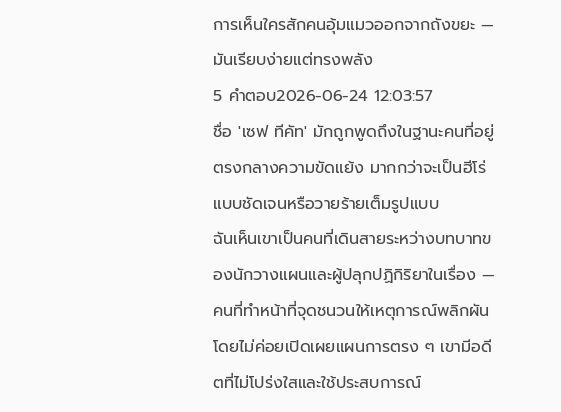การเห็นใครสักคนอุ้มแมวออกจากถังขยะ — มันเรียบง่ายแต่ทรงพลัง
5 คำตอบ2026-06-24 12:03:57
ชื่อ 'เซฟ ทีคัท' มักถูกพูดถึงในฐานะคนที่อยู่ตรงกลางความขัดแย้ง มากกว่าจะเป็นฮีโร่แบบชัดเจนหรือวายร้ายเต็มรูปแบบ
ฉันเห็นเขาเป็นคนที่เดินสายระหว่างบทบาทของนักวางแผนและผู้ปลุกปฏิกิริยาในเรื่อง — คนที่ทำหน้าที่จุดชนวนให้เหตุการณ์พลิกผันโดยไม่ค่อยเปิดเผยแผนการตรง ๆ เขามีอดีตที่ไม่โปร่งใสและใช้ประสบการณ์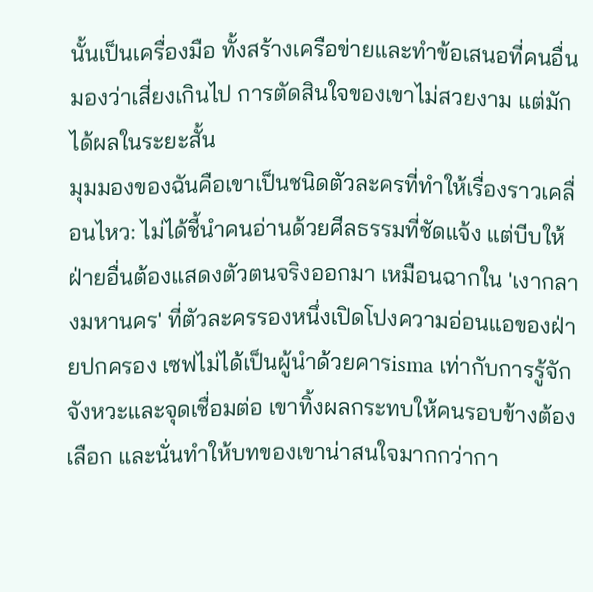นั้นเป็นเครื่องมือ ทั้งสร้างเครือข่ายและทำข้อเสนอที่คนอื่นมองว่าเสี่ยงเกินไป การตัดสินใจของเขาไม่สวยงาม แต่มักได้ผลในระยะสั้น
มุมมองของฉันคือเขาเป็นชนิดตัวละครที่ทำให้เรื่องราวเคลื่อนไหว: ไม่ได้ชี้นำคนอ่านด้วยศีลธรรมที่ชัดแจ้ง แต่บีบให้ฝ่ายอื่นต้องแสดงตัวตนจริงออกมา เหมือนฉากใน 'เงากลางมหานคร' ที่ตัวละครรองหนึ่งเปิดโปงความอ่อนแอของฝ่ายปกครอง เซฟไม่ได้เป็นผู้นำด้วยคารisma เท่ากับการรู้จักจังหวะและจุดเชื่อมต่อ เขาทิ้งผลกระทบให้คนรอบข้างต้องเลือก และนั่นทำให้บทของเขาน่าสนใจมากกว่ากา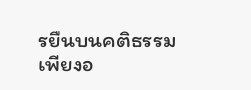รยืนบนคติธรรมเพียงอ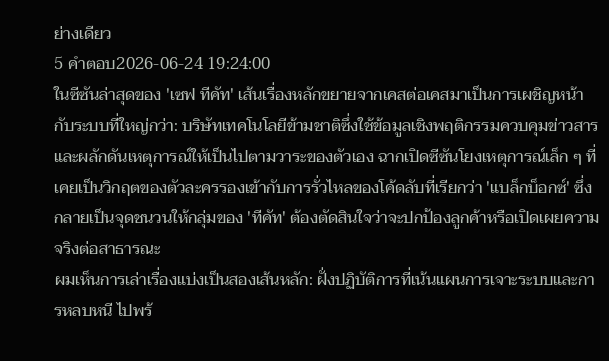ย่างเดียว
5 คำตอบ2026-06-24 19:24:00
ในซีซันล่าสุดของ 'เซฟ ทีคัท' เส้นเรื่องหลักขยายจากเคสต่อเคสมาเป็นการเผชิญหน้ากับระบบที่ใหญ่กว่า: บริษัทเทคโนโลยีข้ามชาติซึ่งใช้ข้อมูลเชิงพฤติกรรมควบคุมข่าวสารและผลักดันเหตุการณ์ให้เป็นไปตามวาระของตัวเอง ฉากเปิดซีซันโยงเหตุการณ์เล็ก ๆ ที่เคยเป็นวิกฤตของตัวละครรองเข้ากับการรั่วไหลของโค้ดลับที่เรียกว่า 'แบล็กบ็อกซ์' ซึ่งกลายเป็นจุดชนวนให้กลุ่มของ 'ทีคัท' ต้องตัดสินใจว่าจะปกป้องลูกค้าหรือเปิดเผยความจริงต่อสาธารณะ
ผมเห็นการเล่าเรื่องแบ่งเป็นสองเส้นหลัก: ฝั่งปฏิบัติการที่เน้นแผนการเจาะระบบและการหลบหนี ไปพร้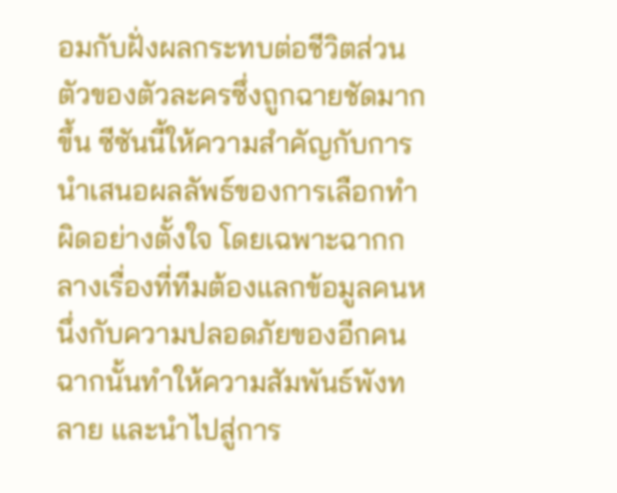อมกับฝั่งผลกระทบต่อชีวิตส่วนตัวของตัวละครซึ่งถูกฉายชัดมากขึ้น ซีซันนี้ให้ความสำคัญกับการนำเสนอผลลัพธ์ของการเลือกทำผิดอย่างตั้งใจ โดยเฉพาะฉากกลางเรื่องที่ทีมต้องแลกข้อมูลคนหนึ่งกับความปลอดภัยของอีกคน ฉากนั้นทำให้ความสัมพันธ์พังทลาย และนำไปสู่การ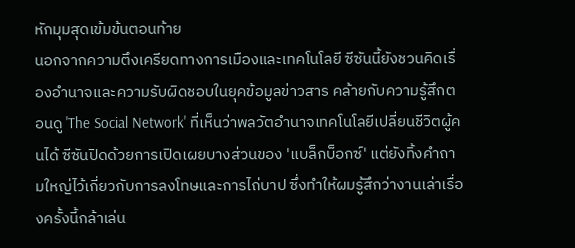หักมุมสุดเข้มข้นตอนท้าย
นอกจากความตึงเครียดทางการเมืองและเทคโนโลยี ซีซันนี้ยังชวนคิดเรื่องอำนาจและความรับผิดชอบในยุคข้อมูลข่าวสาร คล้ายกับความรู้สึกตอนดู 'The Social Network' ที่เห็นว่าพลวัตอำนาจเทคโนโลยีเปลี่ยนชีวิตผู้คนได้ ซีซันปิดด้วยการเปิดเผยบางส่วนของ 'แบล็กบ็อกซ์' แต่ยังทิ้งคำถามใหญ่ไว้เกี่ยวกับการลงโทษและการไถ่บาป ซึ่งทำให้ผมรู้สึกว่างานเล่าเรื่องครั้งนี้กล้าเล่น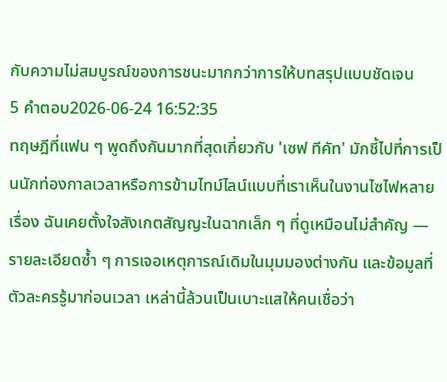กับความไม่สมบูรณ์ของการชนะมากกว่าการให้บทสรุปแบบชัดเจน
5 คำตอบ2026-06-24 16:52:35
ทฤษฎีที่แฟน ๆ พูดถึงกันมากที่สุดเกี่ยวกับ 'เซฟ ทีคัท' มักชี้ไปที่การเป็นนักท่องกาลเวลาหรือการข้ามไทม์ไลน์แบบที่เราเห็นในงานไซไฟหลายเรื่อง ฉันเคยตั้งใจสังเกตสัญญะในฉากเล็ก ๆ ที่ดูเหมือนไม่สำคัญ — รายละเอียดซ้ำ ๆ การเจอเหตุการณ์เดิมในมุมมองต่างกัน และข้อมูลที่ตัวละครรู้มาก่อนเวลา เหล่านี้ล้วนเป็นเบาะแสให้คนเชื่อว่า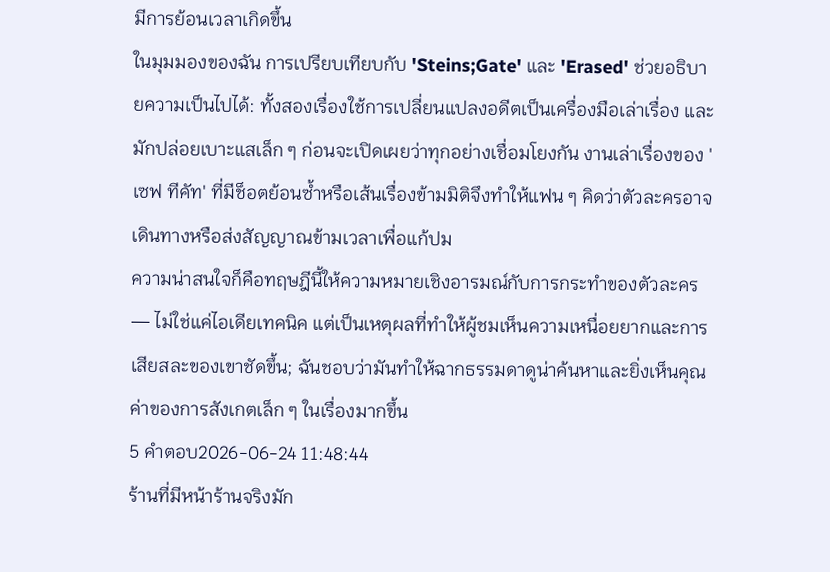มีการย้อนเวลาเกิดขึ้น
ในมุมมองของฉัน การเปรียบเทียบกับ 'Steins;Gate' และ 'Erased' ช่วยอธิบายความเป็นไปได้: ทั้งสองเรื่องใช้การเปลี่ยนแปลงอดีตเป็นเครื่องมือเล่าเรื่อง และมักปล่อยเบาะแสเล็ก ๆ ก่อนจะเปิดเผยว่าทุกอย่างเชื่อมโยงกัน งานเล่าเรื่องของ 'เซฟ ทีคัท' ที่มีช็อตย้อนซ้ำหรือเส้นเรื่องข้ามมิติจึงทำให้แฟน ๆ คิดว่าตัวละครอาจเดินทางหรือส่งสัญญาณข้ามเวลาเพื่อแก้ปม
ความน่าสนใจก็คือทฤษฎีนี้ให้ความหมายเชิงอารมณ์กับการกระทำของตัวละคร — ไม่ใช่แค่ไอเดียเทคนิค แต่เป็นเหตุผลที่ทำให้ผู้ชมเห็นความเหนื่อยยากและการเสียสละของเขาชัดขึ้น; ฉันชอบว่ามันทำให้ฉากธรรมดาดูน่าค้นหาและยิ่งเห็นคุณค่าของการสังเกตเล็ก ๆ ในเรื่องมากขึ้น
5 คำตอบ2026-06-24 11:48:44
ร้านที่มีหน้าร้านจริงมัก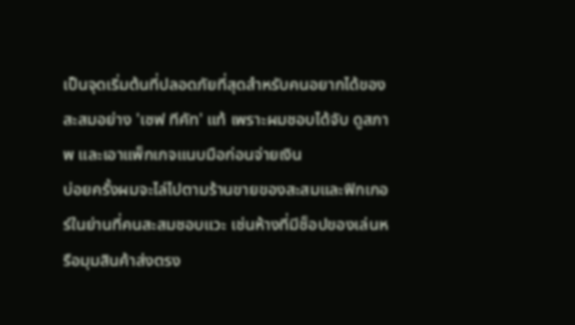เป็นจุดเริ่มต้นที่ปลอดภัยที่สุดสำหรับคนอยากได้ของสะสมอย่าง 'เซฟ ทีคัท' แท้ เพราะผมชอบได้จับ ดูสภาพ และเอาแพ็กเกจแนบมือก่อนจ่ายเงิน
บ่อยครั้งผมจะไล่ไปตามร้านขายของสะสมและฟิกเกอร์ในย่านที่คนสะสมชอบแวะ เช่นห้างที่มีช็อปของเล่นหรือมุมสินค้าส่งตรง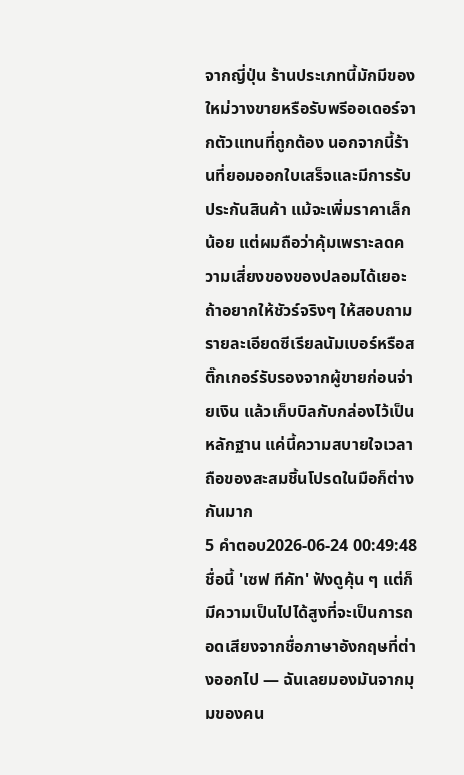จากญี่ปุ่น ร้านประเภทนี้มักมีของใหม่วางขายหรือรับพรีออเดอร์จากตัวแทนที่ถูกต้อง นอกจากนี้ร้านที่ยอมออกใบเสร็จและมีการรับประกันสินค้า แม้จะเพิ่มราคาเล็กน้อย แต่ผมถือว่าคุ้มเพราะลดความเสี่ยงของของปลอมได้เยอะ
ถ้าอยากให้ชัวร์จริงๆ ให้สอบถามรายละเอียดซีเรียลนัมเบอร์หรือสติ๊กเกอร์รับรองจากผู้ขายก่อนจ่ายเงิน แล้วเก็บบิลกับกล่องไว้เป็นหลักฐาน แค่นี้ความสบายใจเวลาถือของสะสมชิ้นโปรดในมือก็ต่างกันมาก
5 คำตอบ2026-06-24 00:49:48
ชื่อนี้ 'เซฟ ทีคัท' ฟังดูคุ้น ๆ แต่ก็มีความเป็นไปได้สูงที่จะเป็นการถอดเสียงจากชื่อภาษาอังกฤษที่ต่างออกไป — ฉันเลยมองมันจากมุมของคน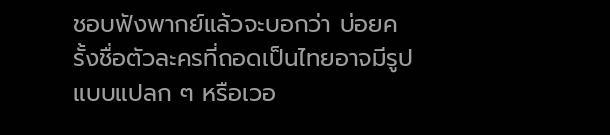ชอบฟังพากย์แล้วจะบอกว่า บ่อยครั้งชื่อตัวละครที่ถอดเป็นไทยอาจมีรูปแบบแปลก ๆ หรือเวอ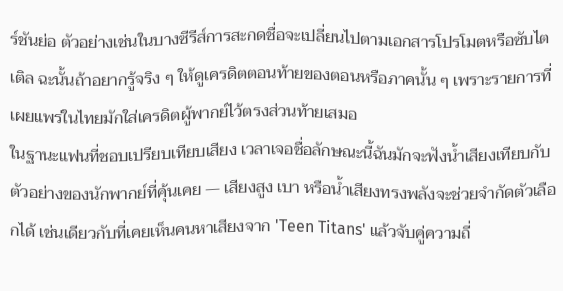ร์ชันย่อ ตัวอย่างเช่นในบางซีรีส์การสะกดชื่อจะเปลี่ยนไปตามเอกสารโปรโมตหรือซับไตเติล ฉะนั้นถ้าอยากรู้จริง ๆ ให้ดูเครดิตตอนท้ายของตอนหรือภาคนั้น ๆ เพราะรายการที่เผยแพร่ในไทยมักใส่เครดิตผู้พากย์ไว้ตรงส่วนท้ายเสมอ
ในฐานะแฟนที่ชอบเปรียบเทียบเสียง เวลาเจอชื่อลักษณะนี้ฉันมักจะฟังน้ำเสียงเทียบกับตัวอย่างของนักพากย์ที่คุ้นเคย — เสียงสูง เบา หรือน้ำเสียงทรงพลังจะช่วยจำกัดตัวเลือกได้ เช่นเดียวกับที่เคยเห็นคนหาเสียงจาก 'Teen Titans' แล้วจับคู่ความถี่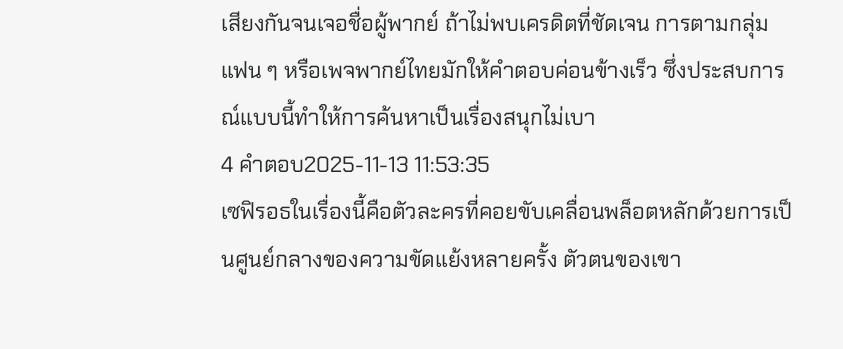เสียงกันจนเจอชื่อผู้พากย์ ถ้าไม่พบเครดิตที่ชัดเจน การตามกลุ่มแฟน ๆ หรือเพจพากย์ไทยมักให้คำตอบค่อนข้างเร็ว ซึ่งประสบการณ์แบบนี้ทำให้การค้นหาเป็นเรื่องสนุกไม่เบา
4 คำตอบ2025-11-13 11:53:35
เซฟิรอธในเรื่องนี้คือตัวละครที่คอยขับเคลื่อนพล็อตหลักด้วยการเป็นศูนย์กลางของความขัดแย้งหลายครั้ง ตัวตนของเขา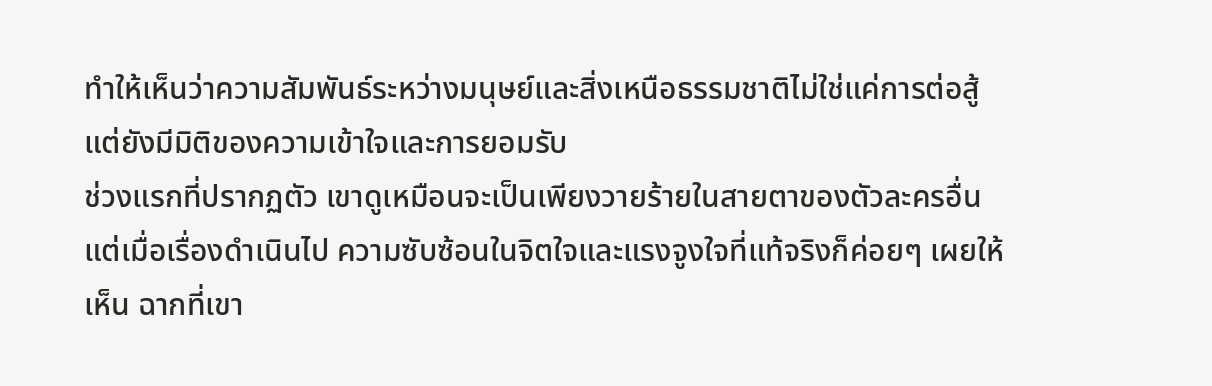ทำให้เห็นว่าความสัมพันธ์ระหว่างมนุษย์และสิ่งเหนือธรรมชาติไม่ใช่แค่การต่อสู้ แต่ยังมีมิติของความเข้าใจและการยอมรับ
ช่วงแรกที่ปรากฏตัว เขาดูเหมือนจะเป็นเพียงวายร้ายในสายตาของตัวละครอื่น แต่เมื่อเรื่องดำเนินไป ความซับซ้อนในจิตใจและแรงจูงใจที่แท้จริงก็ค่อยๆ เผยให้เห็น ฉากที่เขา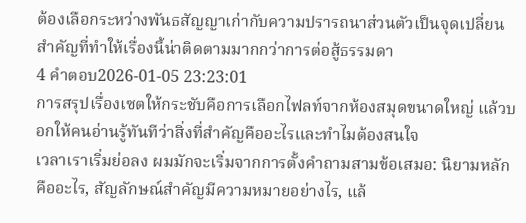ต้องเลือกระหว่างพันธสัญญาเก่ากับความปรารถนาส่วนตัวเป็นจุดเปลี่ยนสำคัญที่ทำให้เรื่องนี้น่าติดตามมากกว่าการต่อสู้ธรรมดา
4 คำตอบ2026-01-05 23:23:01
การสรุปเรื่องเซตให้กระชับคือการเลือกไฟลท์จากห้องสมุดขนาดใหญ่ แล้วบอกให้คนอ่านรู้ทันทีว่าสิ่งที่สำคัญคืออะไรและทำไมต้องสนใจ
เวลาเราเริ่มย่อลง ผมมักจะเริ่มจากการตั้งคำถามสามข้อเสมอ: นิยามหลักคืออะไร, สัญลักษณ์สำคัญมีความหมายอย่างไร, แล้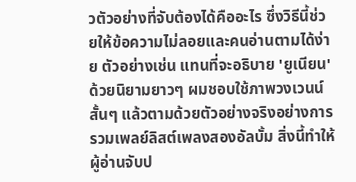วตัวอย่างที่จับต้องได้คืออะไร ซึ่งวิธีนี้ช่วยให้ข้อความไม่ลอยและคนอ่านตามได้ง่าย ตัวอย่างเช่น แทนที่จะอธิบาย 'ยูเนียน' ด้วยนิยามยาวๆ ผมชอบใช้ภาพวงเวนน์สั้นๆ แล้วตามด้วยตัวอย่างจริงอย่างการรวมเพลย์ลิสต์เพลงสองอัลบั้ม สิ่งนี้ทำให้ผู้อ่านจับป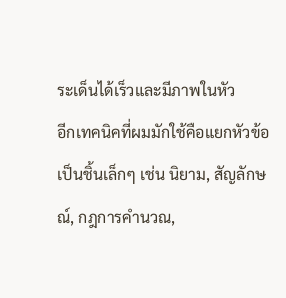ระเด็นได้เร็วและมีภาพในหัว
อีกเทคนิคที่ผมมักใช้คือแยกหัวข้อเป็นชิ้นเล็กๆ เช่น นิยาม, สัญลักษณ์, กฎการคำนวณ,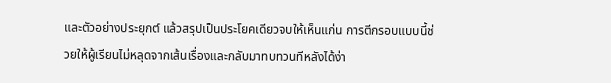และตัวอย่างประยุกต์ แล้วสรุปเป็นประโยคเดียวจบให้เห็นแก่น การตีกรอบแบบนี้ช่วยให้ผู้เรียนไม่หลุดจากเส้นเรื่องและกลับมาทบทวนทีหลังได้ง่า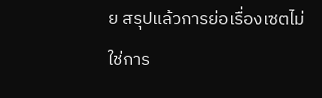ย สรุปแล้วการย่อเรื่องเซตไม่ใช่การ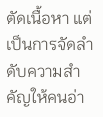ตัดเนื้อหา แต่เป็นการจัดลำดับความสำคัญให้คนอ่า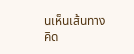นเห็นเส้นทางคิด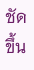ชัดขึ้น